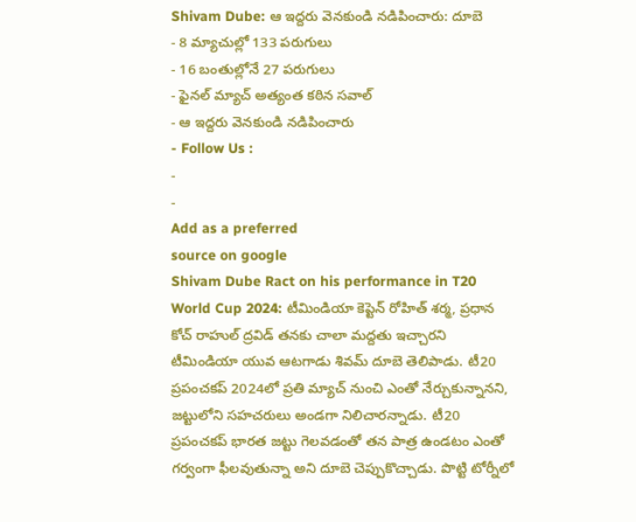Shivam Dube: ఆ ఇద్దరు వెనకుండి నడిపించారు: దూబె
- 8 మ్యాచుల్లో 133 పరుగులు
- 16 బంతుల్లోనే 27 పరుగులు
- ఫైనల్ మ్యాచ్ అత్యంత కఠిన సవాల్
- ఆ ఇద్దరు వెనకుండి నడిపించారు
- Follow Us :
-
-
Add as a preferred
source on google
Shivam Dube Ract on his performance in T20 World Cup 2024: టీమిండియా కెప్టెన్ రోహిత్ శర్మ, ప్రధాన కోచ్ రాహుల్ ద్రవిడ్ తనకు చాలా మద్దతు ఇచ్చారని టీమిండియా యువ ఆటగాడు శివమ్ దూబె తెలిపాడు. టీ20 ప్రపంచకప్ 2024లో ప్రతి మ్యాచ్ నుంచి ఎంతో నేర్చుకున్నానని, జట్టులోని సహచరులు అండగా నిలిచారన్నాడు. టీ20 ప్రపంచకప్ భారత జట్టు గెలవడంతో తన పాత్ర ఉండటం ఎంతో గర్వంగా ఫీలవుతున్నా అని దూబె చెప్పుకొచ్చాడు. పొట్టి టోర్నీలో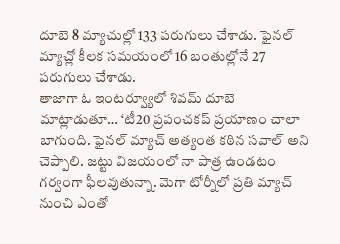దూబె 8 మ్యాచుల్లో 133 పరుగులు చేశాడు. ఫైనల్ మ్యాచ్లో కీలక సమయంలో 16 బంతుల్లోనే 27 పరుగులు చేశాడు.
తాజాగా ఓ ఇంటర్వ్యూలో శివమ్ దూబె మాట్లాడుతూ… ‘టీ20 ప్రపంచకప్ ప్రయాణం చాలా బాగుంది. ఫైనల్ మ్యాచ్ అత్యంత కఠిన సవాల్ అని చెప్పాలి. జట్టు విజయంలో నా పాత్ర ఉండటం గర్వంగా ఫీలవుతున్నా. మెగా టోర్నీలో ప్రతి మ్యాచ్ నుంచి ఎంతో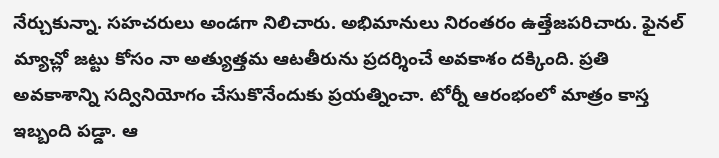నేర్చుకున్నా. సహచరులు అండగా నిలిచారు. అభిమానులు నిరంతరం ఉత్తేజపరిచారు. ఫైనల్ మ్యాచ్లో జట్టు కోసం నా అత్యుత్తమ ఆటతీరును ప్రదర్శించే అవకాశం దక్కింది. ప్రతి అవకాశాన్ని సద్వినియోగం చేసుకొనేందుకు ప్రయత్నించా. టోర్నీ ఆరంభంలో మాత్రం కాస్త ఇబ్బంది పడ్డా. ఆ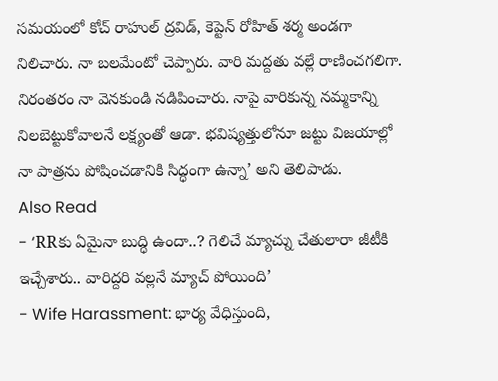సమయంలో కోచ్ రాహుల్ ద్రవిడ్, కెప్టెన్ రోహిత్ శర్మ అండగా నిలిచారు. నా బలమేంటో చెప్పారు. వారి మద్దతు వల్లే రాణించగలిగా. నిరంతరం నా వెనకుండి నడిపించారు. నాపై వారికున్న నమ్మకాన్ని నిలబెట్టుకోవాలనే లక్ష్యంతో ఆడా. భవిష్యత్తులోనూ జట్టు విజయాల్లో నా పాత్రను పోషించడానికి సిద్ధంగా ఉన్నా’ అని తెలిపాడు.
Also Read
- ‘RRకు ఏమైనా బుద్ధి ఉందా..? గెలిచే మ్యాచ్ను చేతులారా జీటీకి ఇచ్చేశారు.. వారిద్దరి వల్లనే మ్యాచ్ పోయింది’
- Wife Harassment: భార్య వేధిస్తుంది,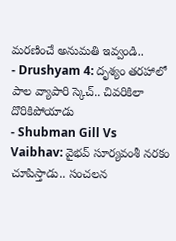మరణించే అనుమతి ఇవ్వండి..
- Drushyam 4: దృశ్యం తరహాలో పాల వ్యాపారి స్కెచ్.. చివరికిలా దొరికిపోయాడు
- Shubman Gill Vs Vaibhav: వైభవ్ సూర్యవంశీ నరకం చూపిస్తాడు.. సంచలన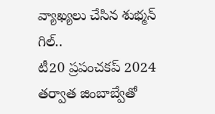వ్యాఖ్యలు చేసిన శుభ్మన్ గిల్..
టీ20 ప్రపంచకప్ 2024 తర్వాత జింబాబ్వేతో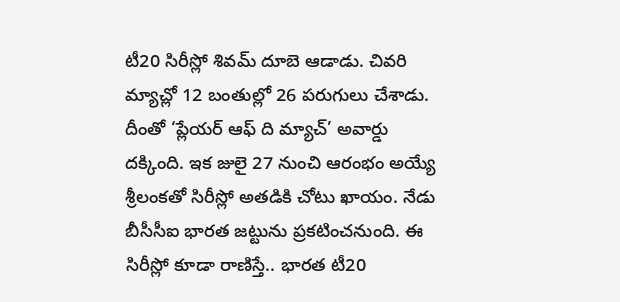టీ20 సిరీస్లో శివమ్ దూబె ఆడాడు. చివరి మ్యాచ్లో 12 బంతుల్లో 26 పరుగులు చేశాడు. దీంతో ‘ప్లేయర్ ఆఫ్ ది మ్యాచ్’ అవార్డు దక్కింది. ఇక జులై 27 నుంచి ఆరంభం అయ్యే శ్రీలంకతో సిరీస్లో అతడికి చోటు ఖాయం. నేడు బీసీసీఐ భారత జట్టును ప్రకటించనుంది. ఈ సిరీస్లో కూడా రాణిస్తే.. భారత టీ20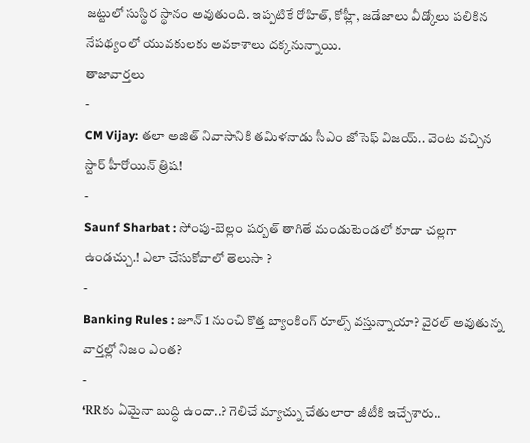జట్టులో సుస్థిర స్థానం అవుతుంది. ఇప్పటికే రోహిత్, కోహ్లీ, జడేజాలు వీడ్కోలు పలికిన నేపథ్యంలో యువకులకు అవకాశాలు దక్కనున్నాయి.
తాజావార్తలు
-
CM Vijay: తలా అజిత్ నివాసానికి తమిళనాడు సీఎం జోసెఫ్ విజయ్.. వెంట వచ్చిన స్టార్ హీరోయిన్ త్రిష!
-
Saunf Sharbat : సోంపు-బెల్లం షర్బత్ తాగితే మండుటెండలో కూడా చల్లగా ఉండచ్చు.! ఎలా చేసుకోవాలో తెలుసా ?
-
Banking Rules : జూన్ 1 నుంచి కొత్త బ్యాంకింగ్ రూల్స్ వస్తున్నాయా? వైరల్ అవుతున్న వార్తల్లో నిజం ఎంత?
-
‘RRకు ఏమైనా బుద్ధి ఉందా..? గెలిచే మ్యాచ్ను చేతులారా జీటీకి ఇచ్చేశారు..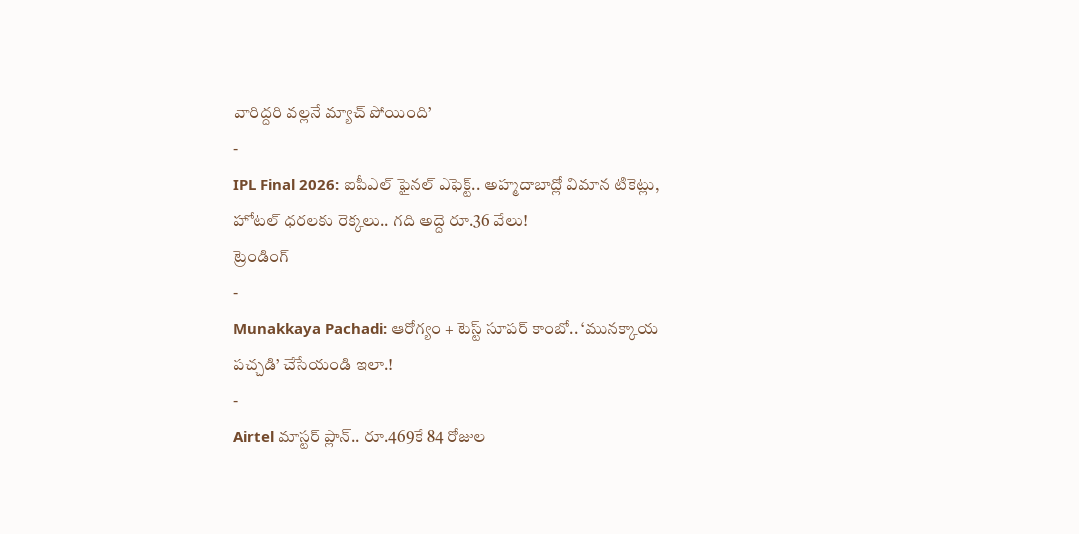వారిద్దరి వల్లనే మ్యాచ్ పోయింది’
-
IPL Final 2026: ఐపీఎల్ ఫైనల్ ఎఫెక్ట్.. అహ్మదాబాద్లో విమాన టికెట్లు, హోటల్ ధరలకు రెక్కలు.. గది అద్దె రూ.36 వేలు!
ట్రెండింగ్
-
Munakkaya Pachadi: ఆరోగ్యం + టెస్ట్ సూపర్ కాంబో.. ‘మునక్కాయ పచ్చడి’ చేసేయండి ఇలా.!
-
Airtel మాస్టర్ ప్లాన్.. రూ.469కే 84 రోజుల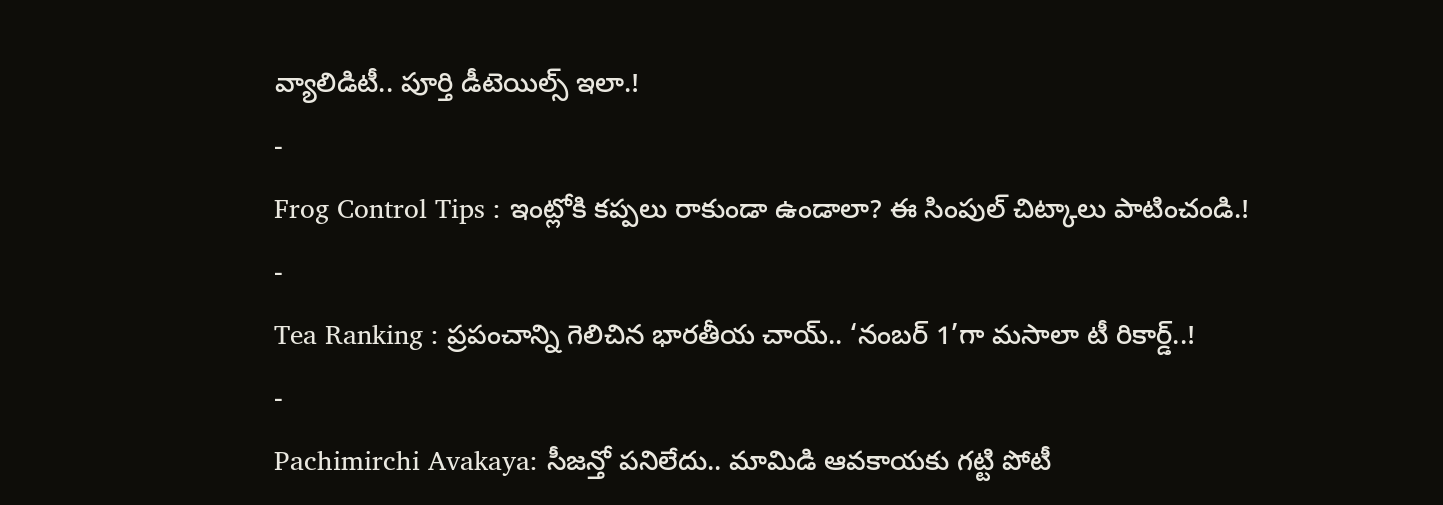వ్యాలిడిటీ.. పూర్తి డీటెయిల్స్ ఇలా.!
-
Frog Control Tips : ఇంట్లోకి కప్పలు రాకుండా ఉండాలా? ఈ సింపుల్ చిట్కాలు పాటించండి.!
-
Tea Ranking : ప్రపంచాన్ని గెలిచిన భారతీయ చాయ్.. ‘నంబర్ 1’గా మసాలా టీ రికార్డ్..!
-
Pachimirchi Avakaya: సీజన్తో పనిలేదు.. మామిడి ఆవకాయకు గట్టి పోటీ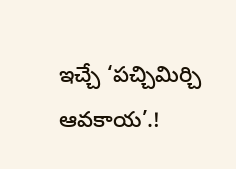ఇచ్చే ‘పచ్చిమిర్చి ఆవకాయ’.!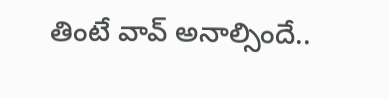తింటే వావ్ అనాల్సిందే..